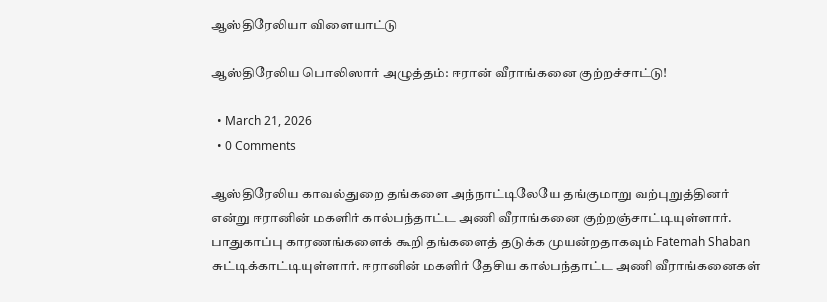ஆஸ்திரேலியா விளையாட்டு

ஆஸ்திரேலிய பொலிஸார் அழுத்தம்: ஈரான் வீராங்கனை குற்றச்சாட்டு!

  • March 21, 2026
  • 0 Comments

ஆஸ்திரேலிய காவல்துறை தங்களை அந்நாட்டிலேயே தங்குமாறு வற்புறுத்தினர் என்று ஈரானின் மகளிர் கால்பந்தாட்ட அணி வீராங்கனை குற்றஞ்சாட்டியுள்ளார். பாதுகாப்பு காரணங்களைக் கூறி தங்களைத் தடுக்க முயன்றதாகவும் Fatemah Shaban சுட்டிக்காட்டியுள்ளார். ஈரானின் மகளிர் தேசிய கால்பந்தாட்ட அணி வீராங்கனைகள்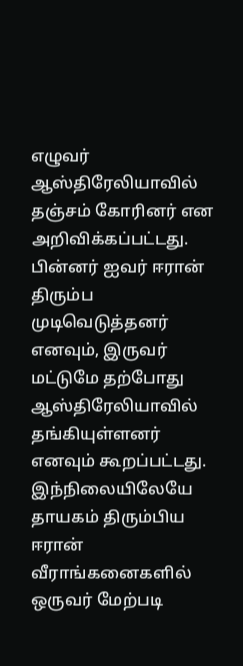எழுவர் ஆஸ்திரேலியாவில் தஞ்சம் கோரினர் என அறிவிக்கப்பட்டது. பின்னர் ஐவர் ஈரான் திரும்ப முடிவெடுத்தனர் எனவும், இருவர் மட்டுமே தற்போது ஆஸ்திரேலியாவில் தங்கியுள்ளனர் எனவும் கூறப்பட்டது. இந்நிலையிலேயே தாயகம் திரும்பிய ஈரான் வீராங்கனைகளில் ஒருவர் மேற்படி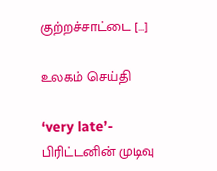குற்றச்சாட்டை […]

உலகம் செய்தி

‘very late’- பிரிட்டனின் முடிவு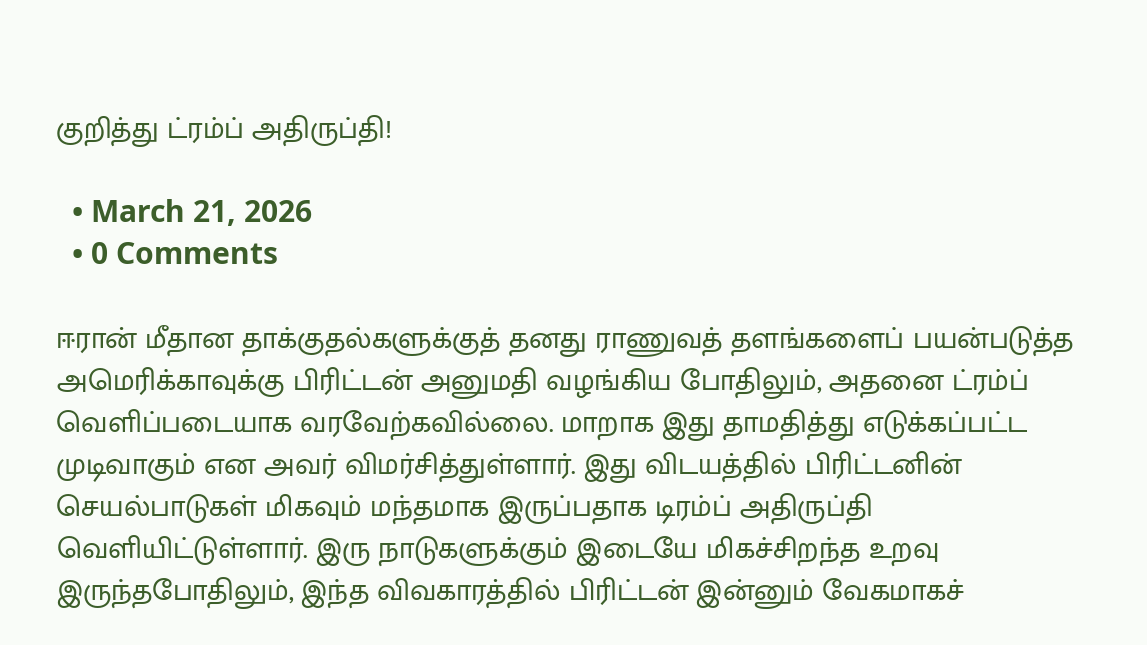குறித்து ட்ரம்ப் அதிருப்தி!

  • March 21, 2026
  • 0 Comments

ஈரான் மீதான தாக்குதல்களுக்குத் தனது ராணுவத் தளங்களைப் பயன்படுத்த அமெரிக்காவுக்கு பிரிட்டன் அனுமதி வழங்கிய போதிலும், அதனை ட்ரம்ப் வெளிப்படையாக வரவேற்கவில்லை. மாறாக இது தாமதித்து எடுக்கப்பட்ட முடிவாகும் என அவர் விமர்சித்துள்ளார். இது விடயத்தில் பிரிட்டனின் செயல்பாடுகள் மிகவும் மந்தமாக இருப்பதாக டிரம்ப் அதிருப்தி வெளியிட்டுள்ளார். இரு நாடுகளுக்கும் இடையே மிகச்சிறந்த உறவு இருந்தபோதிலும், இந்த விவகாரத்தில் பிரிட்டன் இன்னும் வேகமாகச்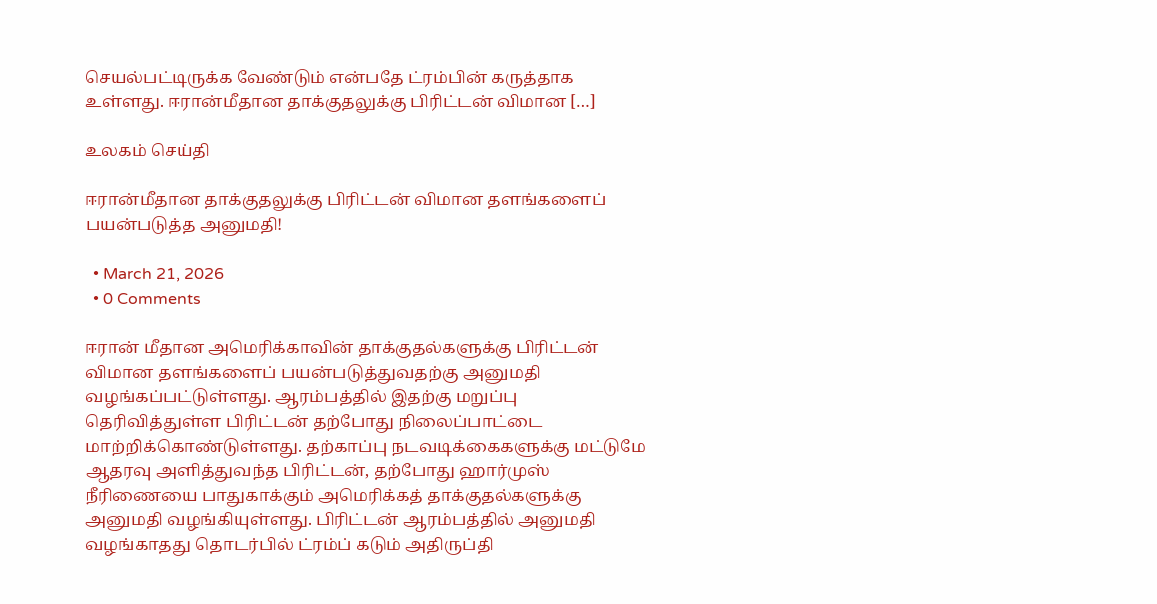செயல்பட்டிருக்க வேண்டும் என்பதே ட்ரம்பின் கருத்தாக உள்ளது. ஈரான்மீதான தாக்குதலுக்கு பிரிட்டன் விமான […]

உலகம் செய்தி

ஈரான்மீதான தாக்குதலுக்கு பிரிட்டன் விமான தளங்களைப் பயன்படுத்த அனுமதி!

  • March 21, 2026
  • 0 Comments

ஈரான் மீதான அமெரிக்காவின் தாக்குதல்களுக்கு பிரிட்டன் விமான தளங்களைப் பயன்படுத்துவதற்கு அனுமதி வழங்கப்பட்டுள்ளது. ஆரம்பத்தில் இதற்கு மறுப்பு தெரிவித்துள்ள பிரிட்டன் தற்போது நிலைப்பாட்டை மாற்றிக்கொண்டுள்ளது. தற்காப்பு நடவடிக்கைகளுக்கு மட்டுமே ஆதரவு அளித்துவந்த பிரிட்டன், தற்போது ஹார்முஸ் நீரிணையை பாதுகாக்கும் அமெரிக்கத் தாக்குதல்களுக்கு அனுமதி வழங்கியுள்ளது. பிரிட்டன் ஆரம்பத்தில் அனுமதி வழங்காதது தொடர்பில் ட்ரம்ப் கடும் அதிருப்தி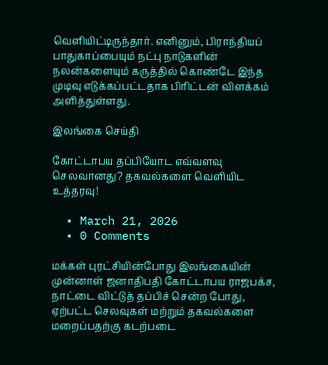வெளியிட்டிருந்தார். எனினும், பிராந்தியப் பாதுகாப்பையும் நட்பு நாடுகளின் நலன்களையும் கருத்தில் கொண்டே இந்த முடிவு எடுக்கப்பட்டதாக பிரிட்டன் விளக்கம் அளித்துள்ளது.

இலங்கை செய்தி

கோட்டாபய தப்பியோட எவ்வளவு செலவானது? தகவல்களை வெளியிட உத்தரவு!

  • March 21, 2026
  • 0 Comments

மக்கள் புரட்சியின்போது இலங்கையின் முன்னாள் ஜனாதிபதி கோட்டாபய ராஜபக்ச, நாட்டை விட்டுத் தப்பிச் சென்ற போது, ஏற்பட்ட செலவுகள் மற்றும் தகவல்களை மறைப்பதற்கு கடற்படை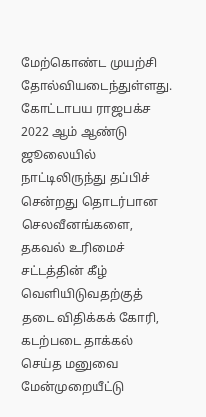மேற்கொண்ட முயற்சி தோல்வியடைந்துள்ளது. கோட்டாபய ராஜபக்ச 2022 ஆம் ஆண்டு ஜூலையில் நாட்டிலிருந்து தப்பிச் சென்றது தொடர்பான செலவீனங்களை, தகவல் உரிமைச் சட்டத்தின் கீழ் வெளியிடுவதற்குத் தடை விதிக்கக் கோரி, கடற்படை தாக்கல் செய்த மனுவை மேன்முறையீட்டு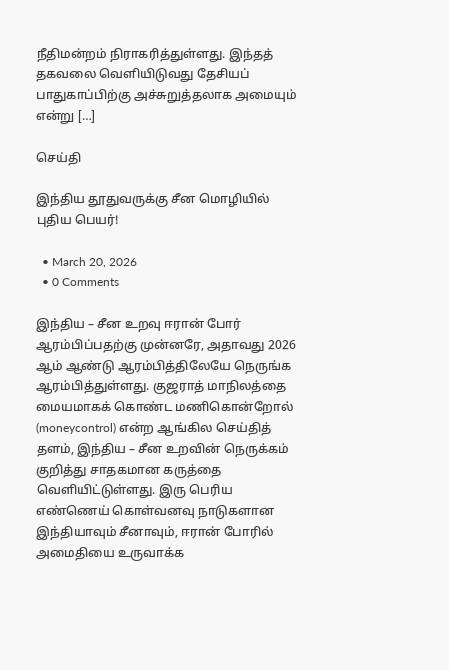நீதிமன்றம் நிராகரித்துள்ளது. இந்தத் தகவலை வெளியிடுவது தேசியப் பாதுகாப்பிற்கு அச்சுறுத்தலாக அமையும் என்று […]

செய்தி

இந்திய தூதுவருக்கு சீன மொழியில் புதிய பெயர்!

  • March 20, 2026
  • 0 Comments

இந்திய – சீன உறவு ஈரான் போர் ஆரம்பிப்பதற்கு முன்னரே, அதாவது 2026 ஆம் ஆண்டு ஆரம்பித்திலேயே நெருங்க ஆரம்பித்துள்ளது. குஜராத் மாநிலத்தை மையமாகக் கொண்ட மணிகொன்றோல் (moneycontrol) என்ற ஆங்கில செய்தித் தளம், இந்திய – சீன உறவின் நெருக்கம் குறித்து சாதகமான கருத்தை வெளியிட்டுள்ளது. இரு பெரிய எண்ணெய் கொள்வனவு நாடுகளான இந்தியாவும் சீனாவும், ஈரான் போரில் அமைதியை உருவாக்க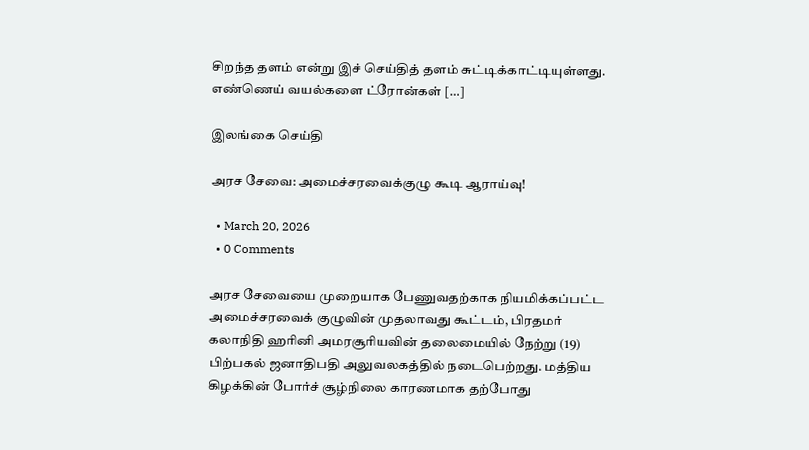சிறந்த தளம் என்று இச் செய்தித் தளம் சுட்டிக்காட்டியுள்ளது. எண்ணெய் வயல்களை ட்ரோன்கள் […]

இலங்கை செய்தி

அரச சேவை: அமைச்சரவைக்குழு கூடி ஆராய்வு!

  • March 20, 2026
  • 0 Comments

அரச சேவையை முறையாக பேணுவதற்காக நியமிக்கப்பட்ட அமைச்சரவைக் குழுவின் முதலாவது கூட்டம், பிரதமர் கலாநிதி ஹரினி அமரசூரியவின் தலைமையில் நேற்று (19) பிற்பகல் ஜனாதிபதி அலுவலகத்தில் நடைபெற்றது. மத்திய கிழக்கின் போர்ச் சூழ்நிலை காரணமாக தற்போது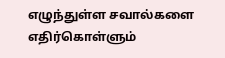எழுந்துள்ள சவால்களை எதிர்கொள்ளும்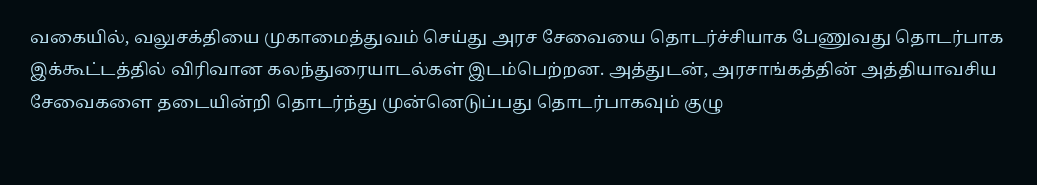வகையில், வலுசக்தியை முகாமைத்துவம் செய்து அரச சேவையை தொடர்ச்சியாக பேணுவது தொடர்பாக இக்கூட்டத்தில் விரிவான கலந்துரையாடல்கள் இடம்பெற்றன. அத்துடன், அரசாங்கத்தின் அத்தியாவசிய சேவைகளை தடையின்றி தொடர்ந்து முன்னெடுப்பது தொடர்பாகவும் குழு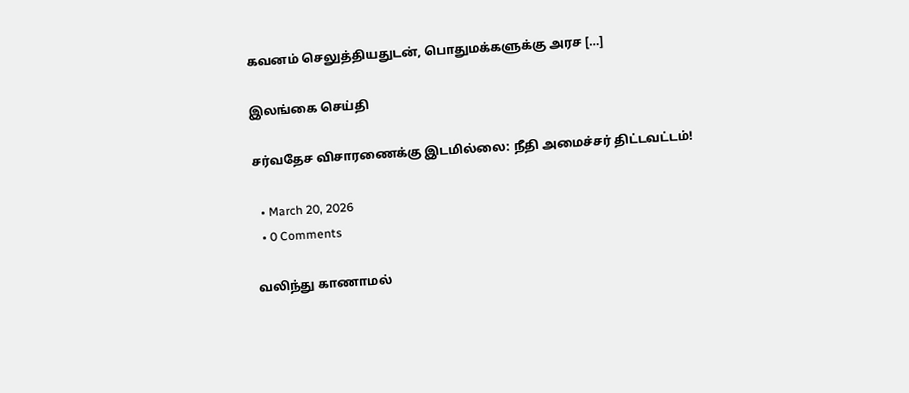கவனம் செலுத்தியதுடன், பொதுமக்களுக்கு அரச […]

இலங்கை செய்தி

சர்வதேச விசாரணைக்கு இடமில்லை: நீதி அமைச்சர் திட்டவட்டம்!

  • March 20, 2026
  • 0 Comments

வலிந்து காணாமல்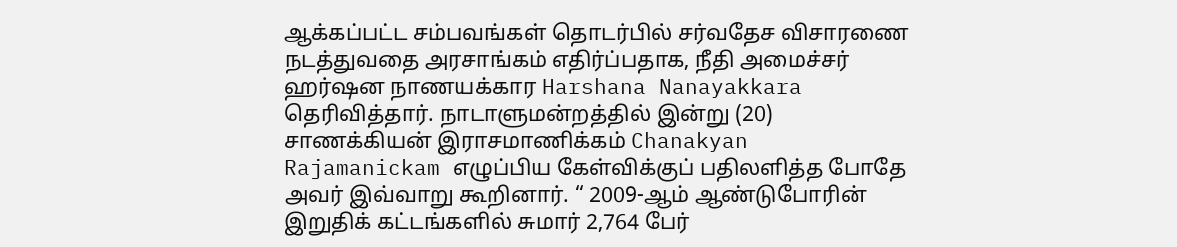ஆக்கப்பட்ட சம்பவங்கள் தொடர்பில் சர்வதேச விசாரணை நடத்துவதை அரசாங்கம் எதிர்ப்பதாக, நீதி அமைச்சர் ஹர்ஷன நாணயக்கார Harshana Nanayakkara தெரிவித்தார். நாடாளுமன்றத்தில் இன்று (20) சாணக்கியன் இராசமாணிக்கம் Chanakyan Rajamanickam எழுப்பிய கேள்விக்குப் பதிலளித்த போதே அவர் இவ்வாறு கூறினார். “ 2009-ஆம் ஆண்டுபோரின் இறுதிக் கட்டங்களில் சுமார் 2,764 பேர்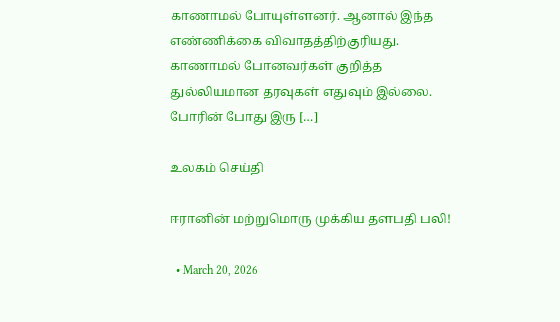காணாமல் போயுள்ளனர். ஆனால் இந்த எண்ணிக்கை விவாதத்திற்குரியது. காணாமல் போனவர்கள் குறித்த துல்லியமான தரவுகள் எதுவும் இல்லை. போரின் போது இரு […]

உலகம் செய்தி

ஈரானின் மற்றுமொரு முக்கிய தளபதி பலி!

  • March 20, 2026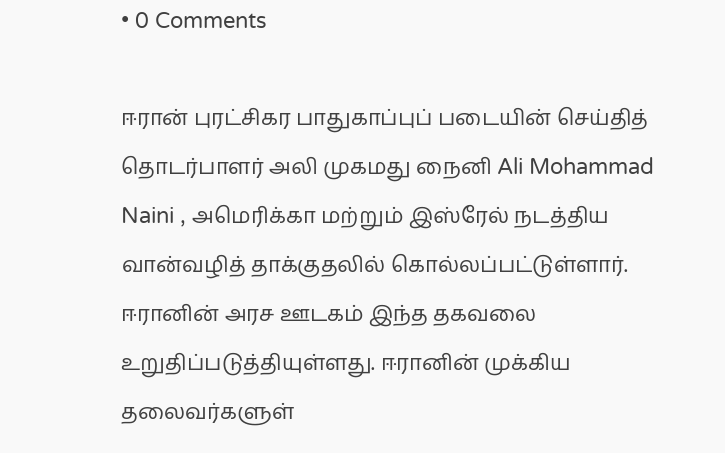• 0 Comments

ஈரான் புரட்சிகர பாதுகாப்புப் படையின் செய்தித் தொடர்பாளர் அலி முகமது நைனி Ali Mohammad Naini , அமெரிக்கா மற்றும் இஸ்ரேல் நடத்திய வான்வழித் தாக்குதலில் கொல்லப்பட்டுள்ளார். ஈரானின் அரச ஊடகம் இந்த தகவலை உறுதிப்படுத்தியுள்ளது. ஈரானின் முக்கிய தலைவர்களுள்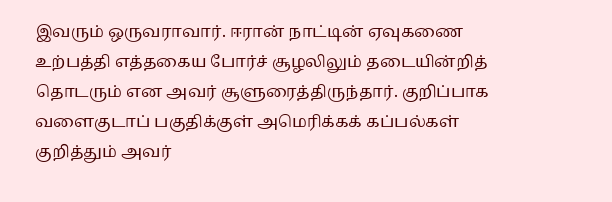இவரும் ஒருவராவார். ஈரான் நாட்டின் ஏவுகணை உற்பத்தி எத்தகைய போர்ச் சூழலிலும் தடையின்றித் தொடரும் என அவர் சூளுரைத்திருந்தார். குறிப்பாக வளைகுடாப் பகுதிக்குள் அமெரிக்கக் கப்பல்கள் குறித்தும் அவர்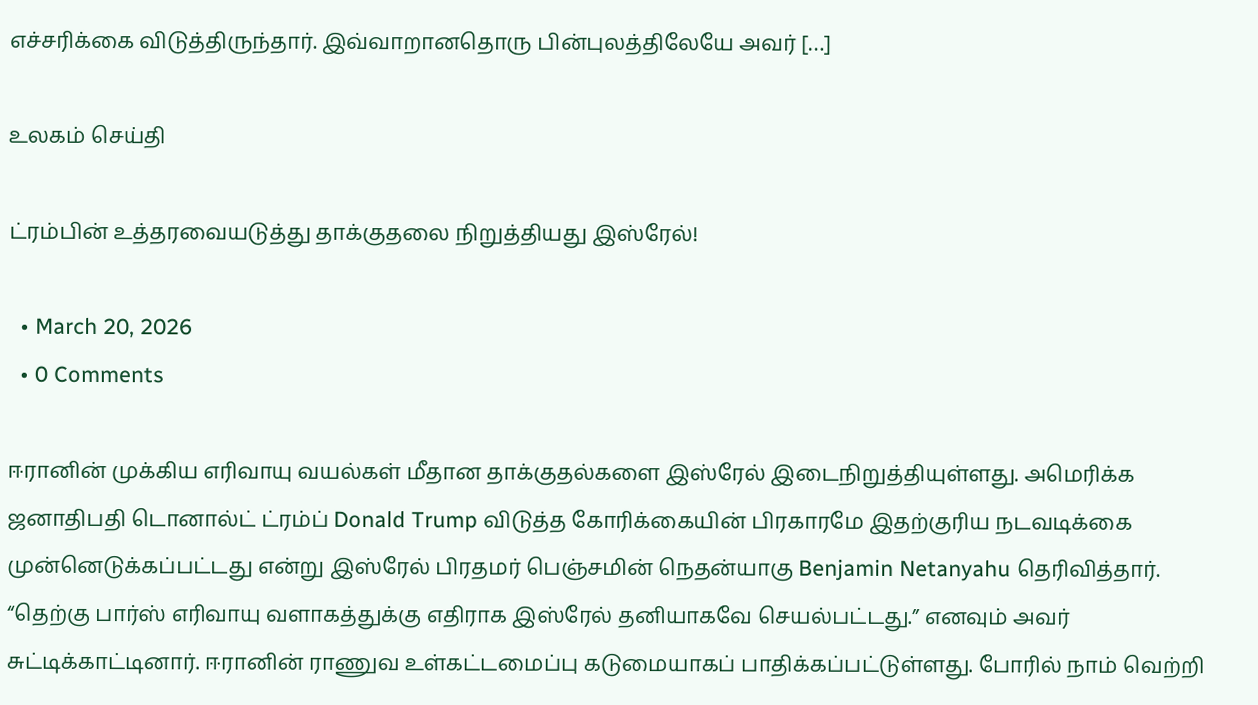எச்சரிக்கை விடுத்திருந்தார். இவ்வாறானதொரு பின்புலத்திலேயே அவர் […]

உலகம் செய்தி

ட்ரம்பின் உத்தரவையடுத்து தாக்குதலை நிறுத்தியது இஸ்ரேல்!

  • March 20, 2026
  • 0 Comments

ஈரானின் முக்கிய எரிவாயு வயல்கள் மீதான தாக்குதல்களை இஸ்ரேல் இடைநிறுத்தியுள்ளது. அமெரிக்க ஜனாதிபதி டொனால்ட் ட்ரம்ப் Donald Trump விடுத்த கோரிக்கையின் பிரகாரமே இதற்குரிய நடவடிக்கை முன்னெடுக்கப்பட்டது என்று இஸ்ரேல் பிரதமர் பெஞ்சமின் நெதன்யாகு Benjamin Netanyahu தெரிவித்தார். “தெற்கு பார்ஸ் எரிவாயு வளாகத்துக்கு எதிராக இஸ்ரேல் தனியாகவே செயல்பட்டது.” எனவும் அவர் சுட்டிக்காட்டினார். ஈரானின் ராணுவ உள்கட்டமைப்பு கடுமையாகப் பாதிக்கப்பட்டுள்ளது. போரில் நாம் வெற்றி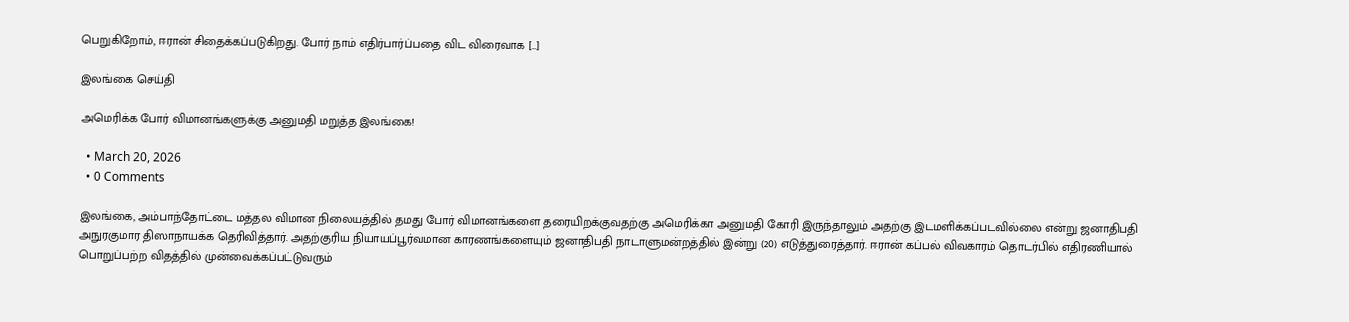பெறுகிறோம், ஈரான் சிதைக்கப்படுகிறது. போர் நாம் எதிர்பார்ப்பதை விட விரைவாக […]

இலங்கை செய்தி

அமெரிக்க போர் விமானங்களுக்கு அனுமதி மறுத்த இலங்கை!

  • March 20, 2026
  • 0 Comments

இலங்கை, அம்பாந்தோட்டை மத்தல விமான நிலையத்தில் தமது போர் விமானங்களை தரையிறக்குவதற்கு அமெரிக்கா அனுமதி கோரி இருந்தாலும் அதற்கு இடமளிக்கப்படவில்லை என்று ஜனாதிபதி அநுரகுமார திஸாநாயக்க தெரிவித்தார். அதற்குரிய நியாயப்பூர்வமான காரணங்களையும் ஜனாதிபதி நாடாளுமன்றத்தில் இன்று (20) எடுத்துரைத்தார். ஈரான் கப்பல் விவகாரம் தொடர்பில் எதிரணியால் பொறுப்பற்ற விதத்தில் முன்வைக்கப்பட்டுவரும்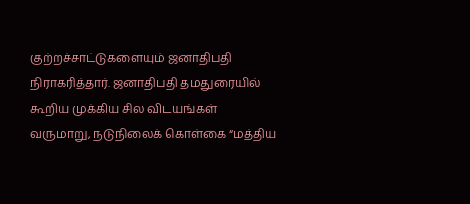குற்றச்சாட்டுகளையும் ஜனாதிபதி நிராகரித்தார். ஜனாதிபதி தமதுரையில் கூறிய முக்கிய சில விடயங்கள் வருமாறு, நடுநிலைக் கொள்கை “மத்திய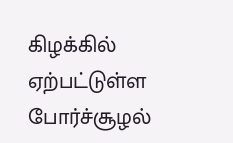கிழக்கில் ஏற்பட்டுள்ள போர்ச்சூழல்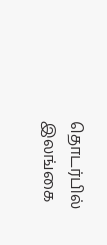தொடர்பில் இலங்கை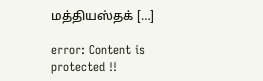மத்தியஸ்தக் […]

error: Content is protected !!